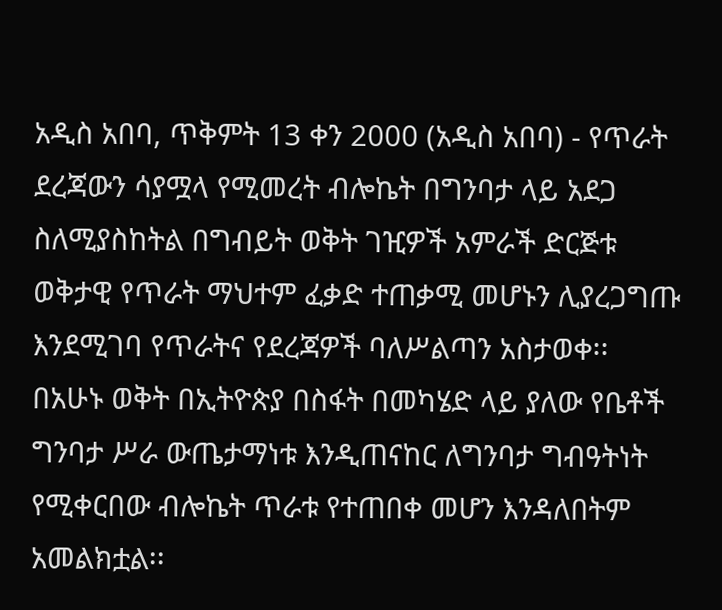አዲስ አበባ, ጥቅምት 13 ቀን 2000 (አዲስ አበባ) - የጥራት ደረጃውን ሳያሟላ የሚመረት ብሎኬት በግንባታ ላይ አደጋ ስለሚያስከትል በግብይት ወቅት ገዢዎች አምራች ድርጅቱ ወቅታዊ የጥራት ማህተም ፈቃድ ተጠቃሚ መሆኑን ሊያረጋግጡ እንደሚገባ የጥራትና የደረጃዎች ባለሥልጣን አስታወቀ፡፡ በአሁኑ ወቅት በኢትዮጵያ በስፋት በመካሄድ ላይ ያለው የቤቶች ግንባታ ሥራ ውጤታማነቱ እንዲጠናከር ለግንባታ ግብዓትነት የሚቀርበው ብሎኬት ጥራቱ የተጠበቀ መሆን እንዳለበትም አመልክቷል፡፡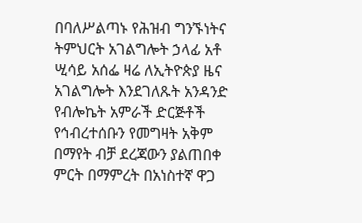በባለሥልጣኑ የሕዝብ ግንኙነትና ትምህርት አገልግሎት ኃላፊ አቶ ሢሳይ አሰፌ ዛሬ ለኢትዮጵያ ዜና አገልግሎት እንደገለጹት አንዳንድ የብሎኬት አምራች ድርጅቶች የኅብረተሰቡን የመግዛት አቅም በማየት ብቻ ደረጃውን ያልጠበቀ ምርት በማምረት በአነስተኛ ዋጋ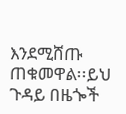እንደሚሸጡ ጠቁመዋል፡፡ይህ ጉዳይ በዜጐች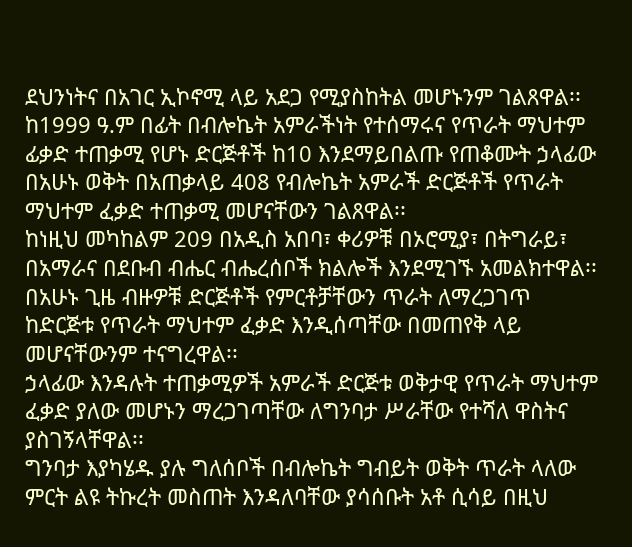ደህንነትና በአገር ኢኮኖሚ ላይ አደጋ የሚያስከትል መሆኑንም ገልጸዋል፡፡
ከ1999 ዓ.ም በፊት በብሎኬት አምራችነት የተሰማሩና የጥራት ማህተም ፊቃድ ተጠቃሚ የሆኑ ድርጅቶች ከ10 እንደማይበልጡ የጠቆሙት ኃላፊው በአሁኑ ወቅት በአጠቃላይ 408 የብሎኬት አምራች ድርጅቶች የጥራት ማህተም ፈቃድ ተጠቃሚ መሆናቸውን ገልጸዋል፡፡
ከነዚህ መካከልም 209 በአዲስ አበባ፣ ቀሪዎቹ በኦሮሚያ፣ በትግራይ፣ በአማራና በደቡብ ብሔር ብሔረሰቦች ክልሎች እንደሚገኙ አመልክተዋል፡፡
በአሁኑ ጊዜ ብዙዎቹ ድርጅቶች የምርቶቻቸውን ጥራት ለማረጋገጥ ከድርጅቱ የጥራት ማህተም ፈቃድ እንዲሰጣቸው በመጠየቅ ላይ መሆናቸውንም ተናግረዋል፡፡
ኃላፊው እንዳሉት ተጠቃሚዎች አምራች ድርጅቱ ወቅታዊ የጥራት ማህተም ፈቃድ ያለው መሆኑን ማረጋገጣቸው ለግንባታ ሥራቸው የተሻለ ዋስትና ያስገኝላቸዋል፡፡
ግንባታ እያካሄዱ ያሉ ግለሰቦች በብሎኬት ግብይት ወቅት ጥራት ላለው ምርት ልዩ ትኩረት መስጠት እንዳለባቸው ያሳሰቡት አቶ ሲሳይ በዚህ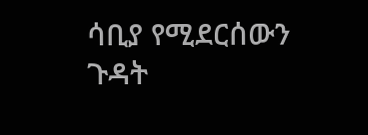ሳቢያ የሚደርሰውን ጉዳት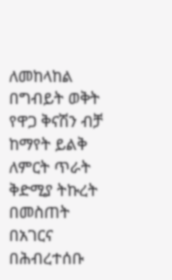ለመከላከል በግብይት ወቅት የዋጋ ቅናሽን ብቻ ከማየት ይልቅ ለምርት ጥራት ቅድሚያ ትኩረት በመስጠት በአገርና በሕብረተሰቡ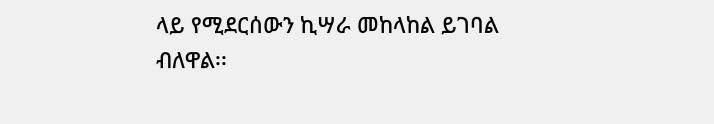ላይ የሚደርሰውን ኪሣራ መከላከል ይገባል ብለዋል፡፡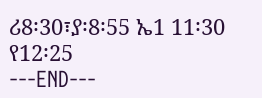ሪ8፡30፣ያ፡8፡55 ኤ1 11፡30 የ12፡25
---END---